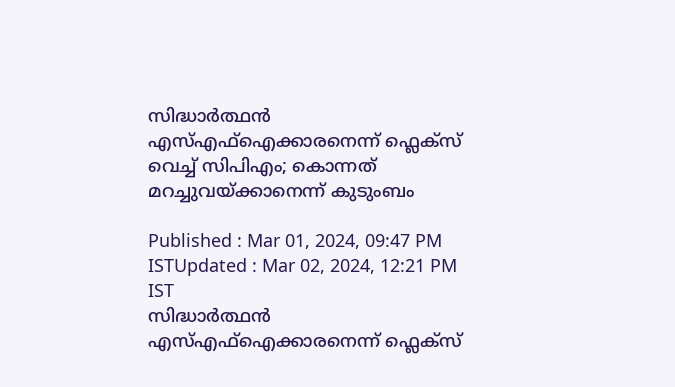സിദ്ധാർത്ഥൻ എസ്എഫ്ഐക്കാരനെന്ന് ഫ്ലെക്സ് വെച്ച് സിപിഎം; കൊന്നത് മറച്ചുവയ്ക്കാനെന്ന് കുടുംബം

Published : Mar 01, 2024, 09:47 PM ISTUpdated : Mar 02, 2024, 12:21 PM IST
സിദ്ധാർത്ഥൻ എസ്എഫ്ഐക്കാരനെന്ന് ഫ്ലെക്സ്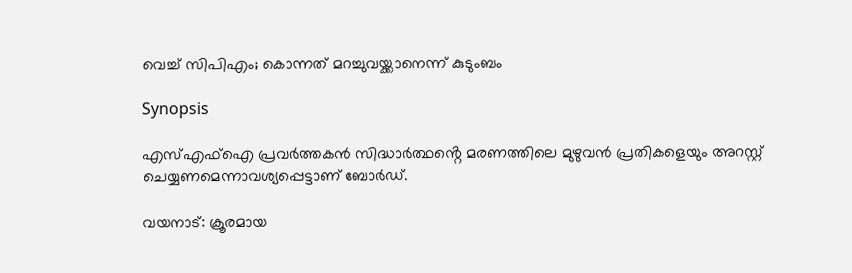വെച്ച് സിപിഎം; കൊന്നത് മറച്ചുവയ്ക്കാനെന്ന് കുടുംബം

Synopsis

എസ്എഫ്ഐ പ്രവർത്തകൻ സിദ്ധാർത്ഥൻ്റെ മരണത്തിലെ മുഴുവൻ പ്രതികളെയും അറസ്റ്റ് ചെയ്യണമെന്നാവശ്യപ്പെട്ടാണ് ബോർഡ്.

വയനാട്: ക്രൂരമായ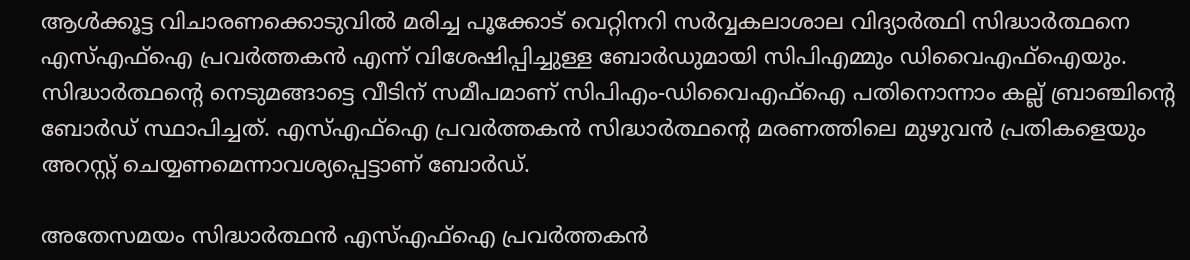ആൾക്കൂട്ട വിചാരണക്കൊടുവിൽ മരിച്ച പൂക്കോട് വെറ്റിനറി സർവ്വകലാശാല വിദ്യാർത്ഥി സിദ്ധാർത്ഥനെ എസ്എഫ്ഐ പ്രവർത്തകൻ എന്ന് വിശേഷിപ്പിച്ചുള്ള ബോർഡുമായി സിപിഎമ്മും ഡിവൈഎഫ്ഐയും. സിദ്ധാർത്ഥൻ്റെ നെടുമങ്ങാട്ടെ വീടിന് സമീപമാണ് സിപിഎം-ഡിവൈഎഫ്ഐ പതിനൊന്നാം കല്ല് ബ്രാഞ്ചിൻ്റെ ബോർഡ് സ്ഥാപിച്ചത്. എസ്എഫ്ഐ പ്രവർത്തകൻ സിദ്ധാർത്ഥൻ്റെ മരണത്തിലെ മുഴുവൻ പ്രതികളെയും അറസ്റ്റ് ചെയ്യണമെന്നാവശ്യപ്പെട്ടാണ് ബോർഡ്.

അതേസമയം സിദ്ധാർത്ഥൻ എസ്എഫ്ഐ പ്രവർത്തകൻ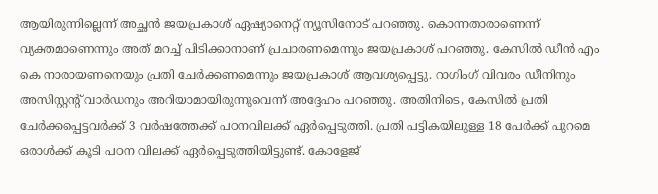ആയിരുന്നില്ലെന്ന് അച്ഛൻ ജയപ്രകാശ് ഏഷ്യാനെറ്റ് ന്യൂസിനോട് പറഞ്ഞു. കൊന്നതാരാണെന്ന് വ്യക്തമാണെന്നും അത് മറച്ച് പിടിക്കാനാണ് പ്രചാരണമെന്നും ജയപ്രകാശ് പറഞ്ഞു. കേസില്‍ ഡീൻ എം കെ നാരായണനെയും പ്രതി ചേർക്കണമെന്നും ജയപ്രകാശ് ആവശ്യപ്പെട്ടു. റാഗിംഗ് വിവരം ഡീനിനും അസിസ്റ്റന്റ് വാർഡനും അറിയാമായിരുന്നുവെന്ന് അദ്ദേഹം പറ‍ഞ്ഞു. അതിനിടെ, കേസില്‍ പ്രതി ചേര്‍ക്കപ്പെട്ടവര്‍ക്ക് 3 വർഷത്തേക്ക് പഠനവിലക്ക് ഏര്‍പ്പെടുത്തി. പ്രതി പട്ടികയിലുള്ള 18 പേർക്ക് പുറമെ ഒരാൾക്ക് കൂടി പഠന വിലക്ക് ഏര്‍പ്പെടുത്തിയിട്ടുണ്ട്. കോളേജ്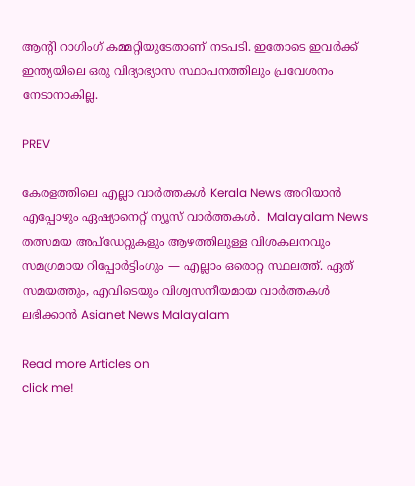ആന്റി റാഗിംഗ് കമ്മറ്റിയുടേതാണ് നടപടി. ഇതോടെ ഇവര്‍ക്ക് ഇന്ത്യയിലെ ഒരു വിദ്യാഭ്യാസ സ്ഥാപനത്തിലും പ്രവേശനം നേടാനാകില്ല.

PREV

കേരളത്തിലെ എല്ലാ വാർത്തകൾ Kerala News അറിയാൻ  എപ്പോഴും ഏഷ്യാനെറ്റ് ന്യൂസ് വാർത്തകൾ.  Malayalam News   തത്സമയ അപ്‌ഡേറ്റുകളും ആഴത്തിലുള്ള വിശകലനവും സമഗ്രമായ റിപ്പോർട്ടിംഗും — എല്ലാം ഒരൊറ്റ സ്ഥലത്ത്. ഏത് സമയത്തും, എവിടെയും വിശ്വസനീയമായ വാർത്തകൾ ലഭിക്കാൻ Asianet News Malayalam

Read more Articles on
click me!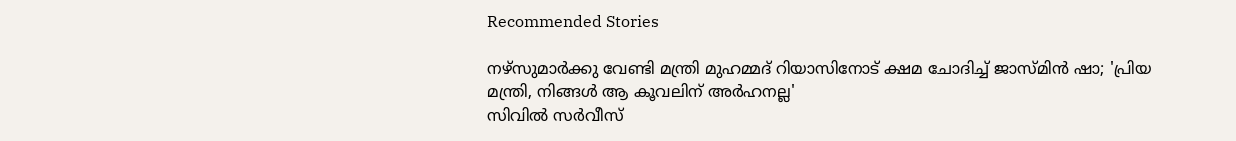Recommended Stories

നഴ്സുമാർക്കു വേണ്ടി മന്ത്രി മുഹമ്മദ് റിയാസിനോട് ക്ഷമ ചോദിച്ച് ജാസ്മിൻ ഷാ; 'പ്രിയ മന്ത്രി, നിങ്ങൾ ആ കൂവലിന് അർഹനല്ല'
സിവിൽ സർവീസ്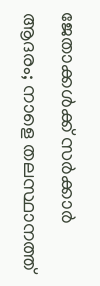ജേതാക്കൾക്ക് സർക്കാർ ആദരം; നാളെ തലസ്ഥാനത്ത്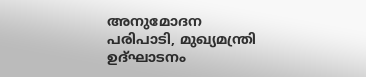അനുമോദന പരിപാടി, മുഖ്യമന്ത്രി ഉദ്ഘാടനം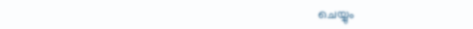ചെയ്യും